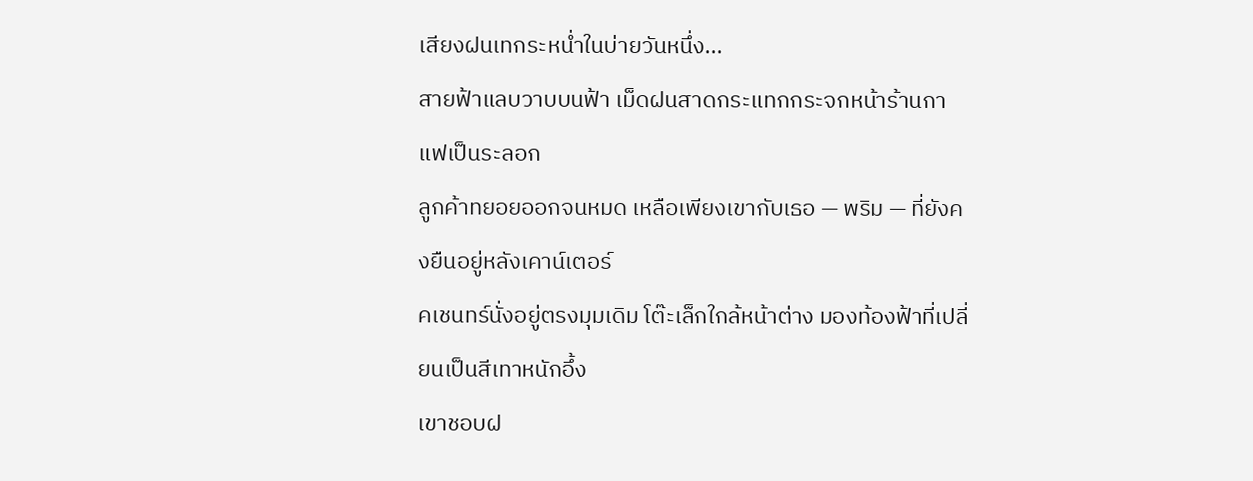เสียงฝนเทกระหน่ำในบ่ายวันหนึ่ง...
สายฟ้าแลบวาบบนฟ้า เม็ดฝนสาดกระแทกกระจกหน้าร้านกาแฟเป็นระลอก
ลูกค้าทยอยออกจนหมด เหลือเพียงเขากับเธอ — พริม — ที่ยังคงยืนอยู่หลังเคาน์เตอร์
คเชนทร์นั่งอยู่ตรงมุมเดิม โต๊ะเล็กใกล้หน้าต่าง มองท้องฟ้าที่เปลี่ยนเป็นสีเทาหนักอึ้ง
เขาชอบฝ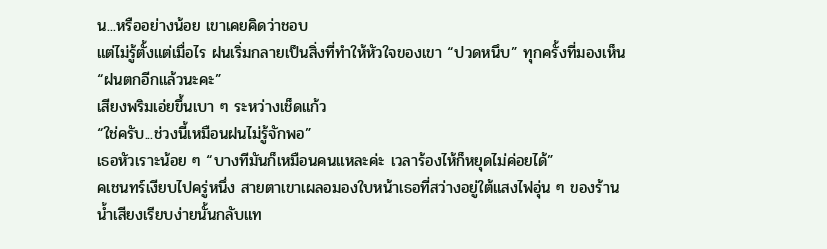น...หรืออย่างน้อย เขาเคยคิดว่าชอบ
แต่ไม่รู้ตั้งแต่เมื่อไร ฝนเริ่มกลายเป็นสิ่งที่ทำให้หัวใจของเขา “ปวดหนึบ” ทุกครั้งที่มองเห็น
“ฝนตกอีกแล้วนะคะ”
เสียงพริมเอ่ยขึ้นเบา ๆ ระหว่างเช็ดแก้ว
“ใช่ครับ...ช่วงนี้เหมือนฝนไม่รู้จักพอ”
เธอหัวเราะน้อย ๆ “บางทีมันก็เหมือนคนแหละค่ะ เวลาร้องไห้ก็หยุดไม่ค่อยได้”
คเชนทร์เงียบไปครู่หนึ่ง สายตาเขาเผลอมองใบหน้าเธอที่สว่างอยู่ใต้แสงไฟอุ่น ๆ ของร้าน
น้ำเสียงเรียบง่ายนั้นกลับแท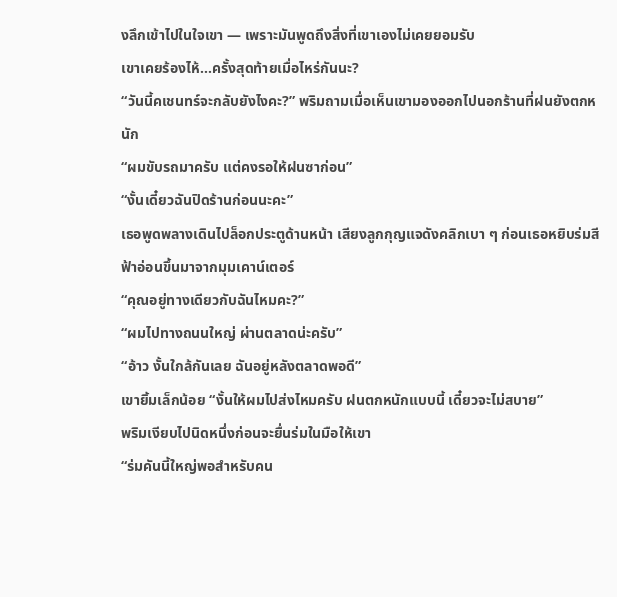งลึกเข้าไปในใจเขา — เพราะมันพูดถึงสิ่งที่เขาเองไม่เคยยอมรับ
เขาเคยร้องไห้...ครั้งสุดท้ายเมื่อไหร่กันนะ?
“วันนี้คเชนทร์จะกลับยังไงคะ?” พริมถามเมื่อเห็นเขามองออกไปนอกร้านที่ฝนยังตกหนัก
“ผมขับรถมาครับ แต่คงรอให้ฝนซาก่อน”
“งั้นเดี๋ยวฉันปิดร้านก่อนนะคะ”
เธอพูดพลางเดินไปล็อกประตูด้านหน้า เสียงลูกกุญแจดังคลิกเบา ๆ ก่อนเธอหยิบร่มสีฟ้าอ่อนขึ้นมาจากมุมเคาน์เตอร์
“คุณอยู่ทางเดียวกับฉันไหมคะ?”
“ผมไปทางถนนใหญ่ ผ่านตลาดน่ะครับ”
“อ้าว งั้นใกล้กันเลย ฉันอยู่หลังตลาดพอดี”
เขายิ้มเล็กน้อย “งั้นให้ผมไปส่งไหมครับ ฝนตกหนักแบบนี้ เดี๋ยวจะไม่สบาย”
พริมเงียบไปนิดหนึ่งก่อนจะยื่นร่มในมือให้เขา
“ร่มคันนี้ใหญ่พอสำหรับคน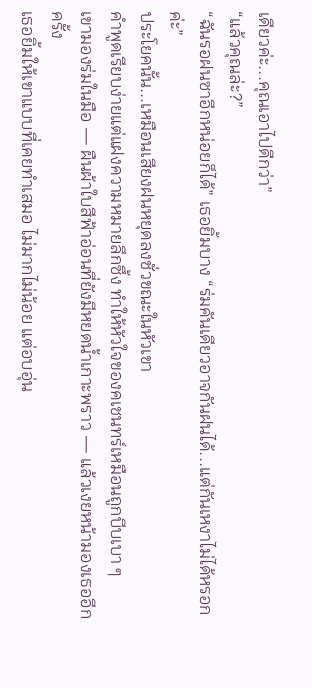เดียวค่ะ...คุณเอาไปดีกว่า”
“แล้วคุณล่ะ?”
“ฉันรอฝนซาอีกหน่อยก็ได้” เธอยิ้มบาง “ร่มคันเดียวอาจกันฝนได้...แต่กันเหงาไม่ได้หรอกค่ะ”
ประโยคนั้น...เหมือนเสียงฝนหยุดลงชั่วขณะในหัวเขา
คำพูดเรียบง่ายแต่แฝงความหมายลึกซึ้ง ทำให้หัวใจของคเชนทร์เหมือนถูกบีบเบา ๆ
เขามองร่มในมือ — ผืนผ้าใบสีฟ้าอ่อนที่ยังมีหยดน้ำเกาะพราว — แล้วเงยหน้ามองเธออีกครั้ง
เธอยิ้มให้เขาแบบที่เคยทำเสมอ ไม่มากไม่น้อย แต่อบอุ่น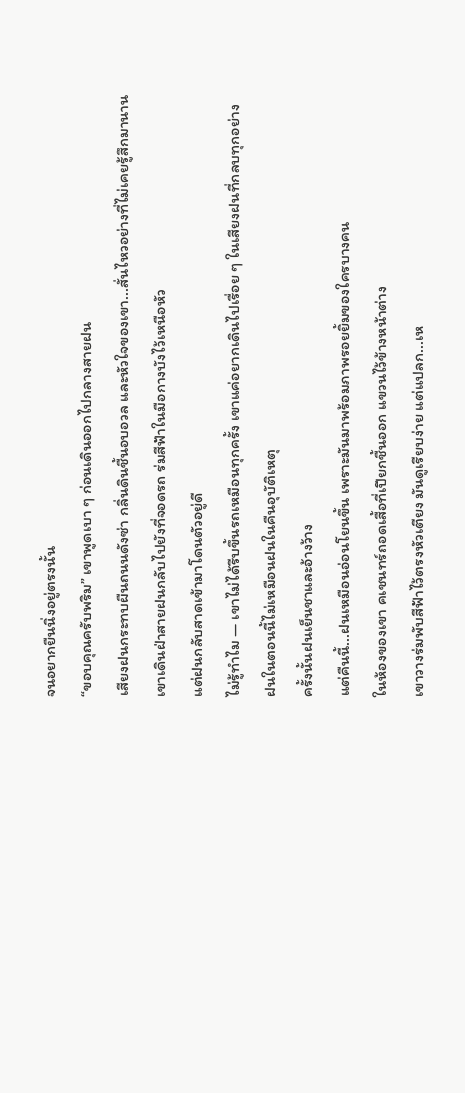จนอยากยืนนิ่งอยู่ตรงนั้น
“ขอบคุณครับพริม” เขาพูดเบา ๆ ก่อนเดินออกไปกลางสายฝน
เสียงฝนกระทบผืนถนนดังซ่า กลิ่นดินชื้นอบอวล และหัวใจของเขา...สั่นไหวอย่างที่ไม่เคยรู้สึกมานาน
เขาเดินฝ่าสายฝนกลับไปยังที่จอดรถ ร่มสีฟ้าในมือกางบังไว้เหนือหัว
แต่ฝนกลับสาดเข้ามาโดนตัวอยู่ดี
ไม่รู้ทำไม — เขาไม่ได้รีบขึ้นรถเหมือนทุกครั้ง เขาแค่อยากเดินไปเรื่อย ๆ ในเสียงฝนที่กลบทุกอย่าง
ฝนในตอนนี้ไม่เหมือนฝนในคืนอุบัติเหตุ
ครั้งนั้นฝนเย็นชาและอ้างว้าง
แต่คืนนี้...ฝนเหมือนอ่อนโยนขึ้น เพราะมันมาพร้อมภาพรอยยิ้มของใครบางคน
ในห้องของเขา คเชนทร์ถอดเสื้อที่เปียกชื้นออก แขวนไว้ข้างหน้าต่าง
เขาวางร่มพับสีฟ้าไว้ตรงหัวเตียง มันดูเรียบง่าย แต่แปลก...เห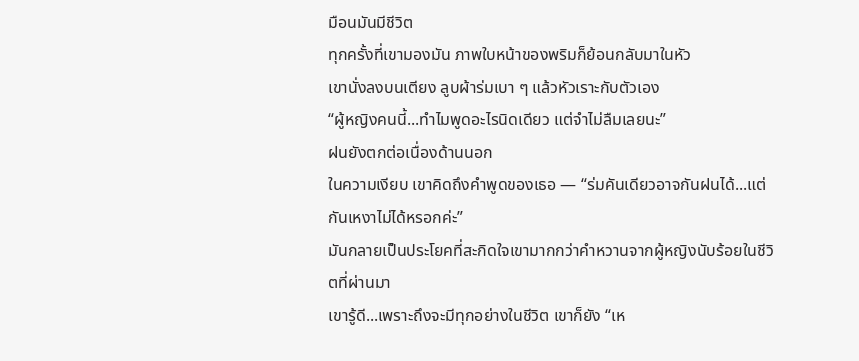มือนมันมีชีวิต
ทุกครั้งที่เขามองมัน ภาพใบหน้าของพริมก็ย้อนกลับมาในหัว
เขานั่งลงบนเตียง ลูบผ้าร่มเบา ๆ แล้วหัวเราะกับตัวเอง
“ผู้หญิงคนนี้...ทำไมพูดอะไรนิดเดียว แต่จำไม่ลืมเลยนะ”
ฝนยังตกต่อเนื่องด้านนอก
ในความเงียบ เขาคิดถึงคำพูดของเธอ — “ร่มคันเดียวอาจกันฝนได้...แต่กันเหงาไม่ได้หรอกค่ะ”
มันกลายเป็นประโยคที่สะกิดใจเขามากกว่าคำหวานจากผู้หญิงนับร้อยในชีวิตที่ผ่านมา
เขารู้ดี...เพราะถึงจะมีทุกอย่างในชีวิต เขาก็ยัง “เห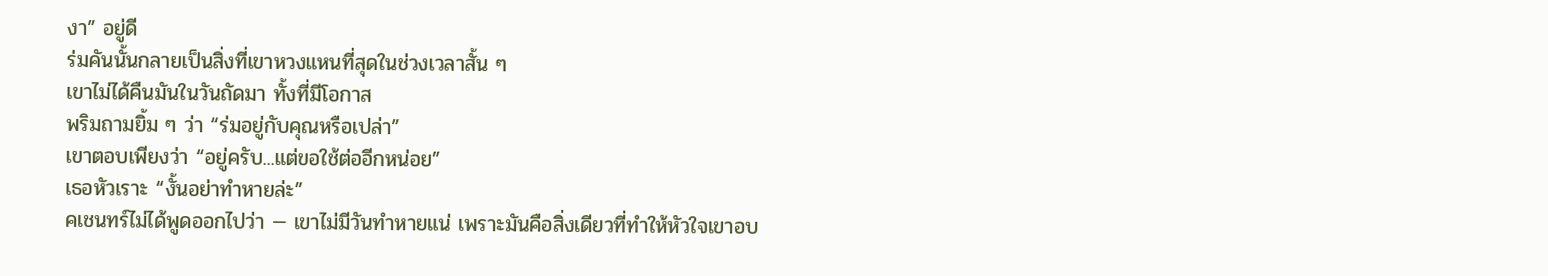งา” อยู่ดี
ร่มคันนั้นกลายเป็นสิ่งที่เขาหวงแหนที่สุดในช่วงเวลาสั้น ๆ
เขาไม่ได้คืนมันในวันถัดมา ทั้งที่มีโอกาส
พริมถามยิ้ม ๆ ว่า “ร่มอยู่กับคุณหรือเปล่า”
เขาตอบเพียงว่า “อยู่ครับ...แต่ขอใช้ต่ออีกหน่อย”
เธอหัวเราะ “งั้นอย่าทำหายล่ะ”
คเชนทร์ไม่ได้พูดออกไปว่า — เขาไม่มีวันทำหายแน่ เพราะมันคือสิ่งเดียวที่ทำให้หัวใจเขาอบ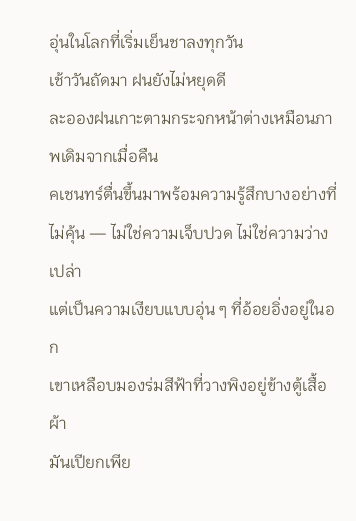อุ่นในโลกที่เริ่มเย็นชาลงทุกวัน
เช้าวันถัดมา ฝนยังไม่หยุดดี
ละอองฝนเกาะตามกระจกหน้าต่างเหมือนภาพเดิมจากเมื่อคืน
คเชนทร์ตื่นขึ้นมาพร้อมความรู้สึกบางอย่างที่ไม่คุ้น — ไม่ใช่ความเจ็บปวด ไม่ใช่ความว่างเปล่า
แต่เป็นความเงียบแบบอุ่น ๆ ที่อ้อยอิ่งอยู่ในอก
เขาเหลือบมองร่มสีฟ้าที่วางพิงอยู่ข้างตู้เสื้อผ้า
มันเปียกเพีย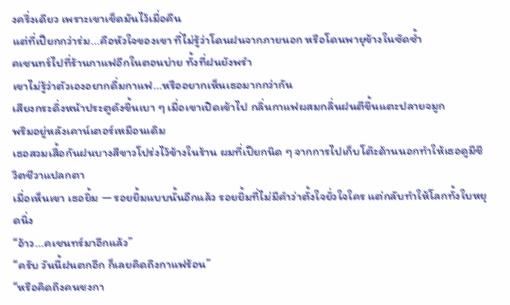งครึ่งเดียว เพราะเขาเช็ดมันไว้เมื่อคืน
แต่ที่เปียกกว่าร่ม...คือหัวใจของเขา ที่ไม่รู้ว่าโดนฝนจากภายนอก หรือโดนพายุข้างในซัดซ้ำ
คเชนทร์ไปที่ร้านกาแฟอีกในตอนบ่าย ทั้งที่ฝนยังพรำ
เขาไม่รู้ว่าตัวเองอยากดื่มกาแฟ...หรืออยากเห็นเธอมากกว่ากัน
เสียงกระดิ่งหน้าประตูดังขึ้นเบา ๆ เมื่อเขาเปิดเข้าไป กลิ่นกาแฟผสมกลิ่นฝนตีขึ้นแตะปลายจมูก
พริมอยู่หลังเคาน์เตอร์เหมือนเดิม
เธอสวมเสื้อกันฝนบางสีขาวโปร่งไว้ข้างในร้าน ผมที่เปียกนิด ๆ จากการไปเก็บโต๊ะด้านนอกทำให้เธอดูมีชีวิตชีวาแปลกตา
เมื่อเห็นเขา เธอยิ้ม — รอยยิ้มแบบนั้นอีกแล้ว รอยยิ้มที่ไม่มีคำว่าตั้งใจยั่วใจใคร แต่กลับทำให้โลกทั้งใบหยุดนิ่ง
“อ้าว...คเชนทร์มาอีกแล้ว”
“ครับ วันนี้ฝนตกอีก ก็เลยคิดถึงกาแฟร้อน”
“หรือคิดถึงคนชงกา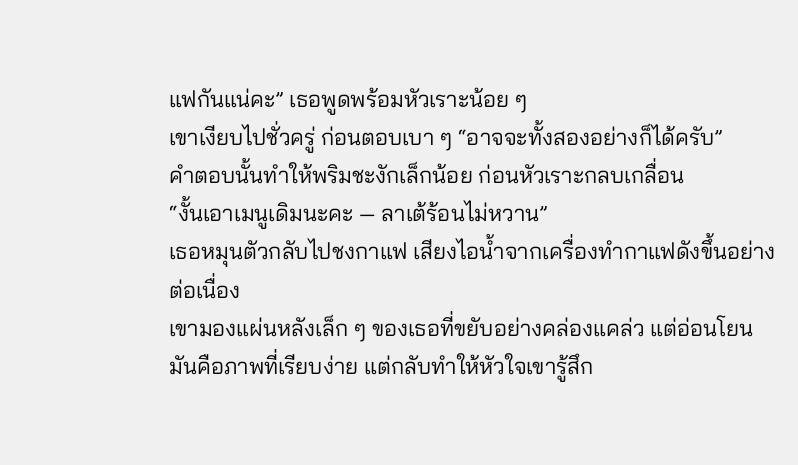แฟกันแน่คะ” เธอพูดพร้อมหัวเราะน้อย ๆ
เขาเงียบไปชั่วครู่ ก่อนตอบเบา ๆ “อาจจะทั้งสองอย่างก็ได้ครับ”
คำตอบนั้นทำให้พริมชะงักเล็กน้อย ก่อนหัวเราะกลบเกลื่อน
“งั้นเอาเมนูเดิมนะคะ — ลาเต้ร้อนไม่หวาน”
เธอหมุนตัวกลับไปชงกาแฟ เสียงไอน้ำจากเครื่องทำกาแฟดังขึ้นอย่างต่อเนื่อง
เขามองแผ่นหลังเล็ก ๆ ของเธอที่ขยับอย่างคล่องแคล่ว แต่อ่อนโยน
มันคือภาพที่เรียบง่าย แต่กลับทำให้หัวใจเขารู้สึก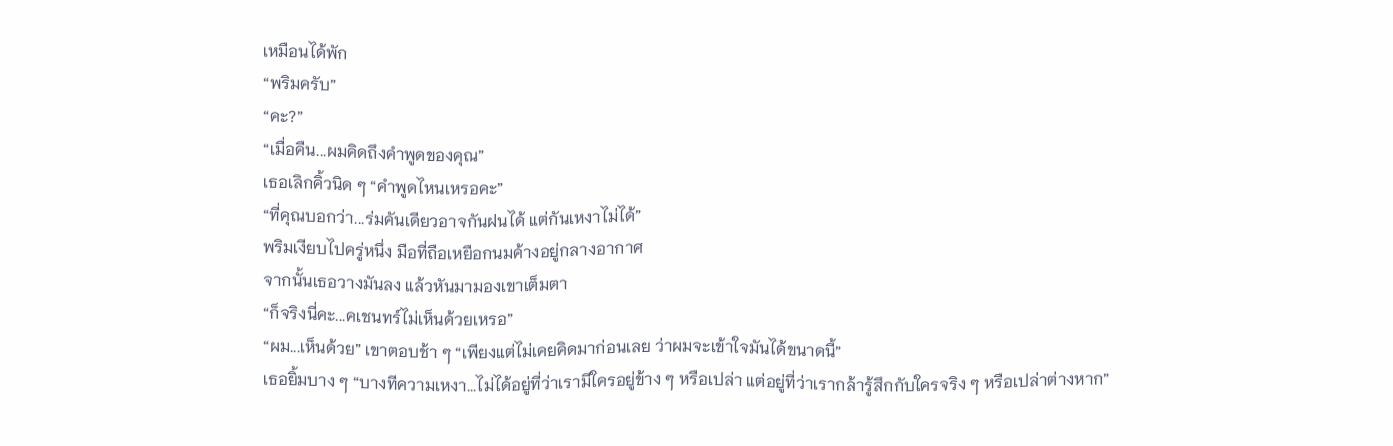เหมือนได้พัก
“พริมครับ”
“คะ?”
“เมื่อคืน...ผมคิดถึงคำพูดของคุณ”
เธอเลิกคิ้วนิด ๆ “คำพูดไหนเหรอคะ”
“ที่คุณบอกว่า...ร่มคันเดียวอาจกันฝนได้ แต่กันเหงาไม่ได้”
พริมเงียบไปครู่หนึ่ง มือที่ถือเหยือกนมค้างอยู่กลางอากาศ
จากนั้นเธอวางมันลง แล้วหันมามองเขาเต็มตา
“ก็จริงนี่คะ...คเชนทร์ไม่เห็นด้วยเหรอ”
“ผม...เห็นด้วย” เขาตอบช้า ๆ “เพียงแต่ไม่เคยคิดมาก่อนเลย ว่าผมจะเข้าใจมันได้ขนาดนี้”
เธอยิ้มบาง ๆ “บางทีความเหงา...ไม่ได้อยู่ที่ว่าเรามีใครอยู่ข้าง ๆ หรือเปล่า แต่อยู่ที่ว่าเรากล้ารู้สึกกับใครจริง ๆ หรือเปล่าต่างหาก”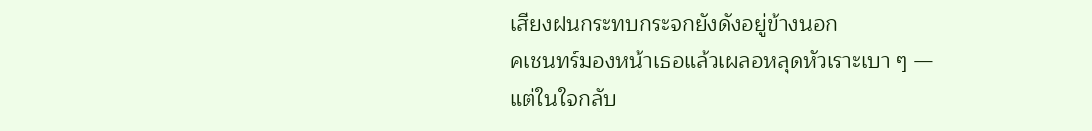เสียงฝนกระทบกระจกยังดังอยู่ข้างนอก
คเชนทร์มองหน้าเธอแล้วเผลอหลุดหัวเราะเบา ๆ — แต่ในใจกลับ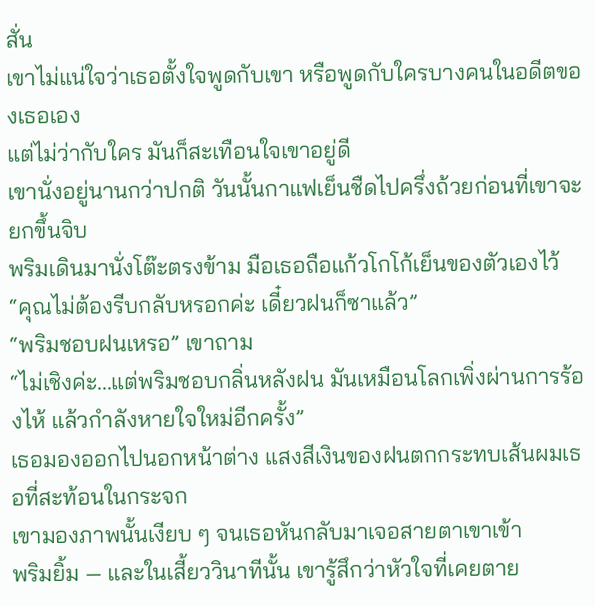สั่น
เขาไม่แน่ใจว่าเธอตั้งใจพูดกับเขา หรือพูดกับใครบางคนในอดีตของเธอเอง
แต่ไม่ว่ากับใคร มันก็สะเทือนใจเขาอยู่ดี
เขานั่งอยู่นานกว่าปกติ วันนั้นกาแฟเย็นชืดไปครึ่งถ้วยก่อนที่เขาจะยกขึ้นจิบ
พริมเดินมานั่งโต๊ะตรงข้าม มือเธอถือแก้วโกโก้เย็นของตัวเองไว้
“คุณไม่ต้องรีบกลับหรอกค่ะ เดี๋ยวฝนก็ซาแล้ว”
“พริมชอบฝนเหรอ” เขาถาม
“ไม่เชิงค่ะ...แต่พริมชอบกลิ่นหลังฝน มันเหมือนโลกเพิ่งผ่านการร้องไห้ แล้วกำลังหายใจใหม่อีกครั้ง”
เธอมองออกไปนอกหน้าต่าง แสงสีเงินของฝนตกกระทบเส้นผมเธอที่สะท้อนในกระจก
เขามองภาพนั้นเงียบ ๆ จนเธอหันกลับมาเจอสายตาเขาเข้า
พริมยิ้ม — และในเสี้ยววินาทีนั้น เขารู้สึกว่าหัวใจที่เคยตาย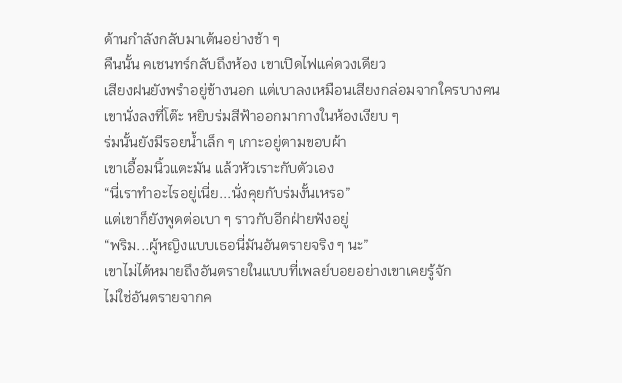ด้านกำลังกลับมาเต้นอย่างช้า ๆ
คืนนั้น คเชนทร์กลับถึงห้อง เขาเปิดไฟแค่ดวงเดียว
เสียงฝนยังพรำอยู่ข้างนอก แต่เบาลงเหมือนเสียงกล่อมจากใครบางคน
เขานั่งลงที่โต๊ะ หยิบร่มสีฟ้าออกมากางในห้องเงียบ ๆ
ร่มนั้นยังมีรอยน้ำเล็ก ๆ เกาะอยู่ตามขอบผ้า
เขาเอื้อมนิ้วแตะมัน แล้วหัวเราะกับตัวเอง
“นี่เราทำอะไรอยู่เนี่ย...นั่งคุยกับร่มงั้นเหรอ”
แต่เขาก็ยังพูดต่อเบา ๆ ราวกับอีกฝ่ายฟังอยู่
“พริม...ผู้หญิงแบบเธอนี่มันอันตรายจริง ๆ นะ”
เขาไม่ได้หมายถึงอันตรายในแบบที่เพลย์บอยอย่างเขาเคยรู้จัก
ไม่ใช่อันตรายจากค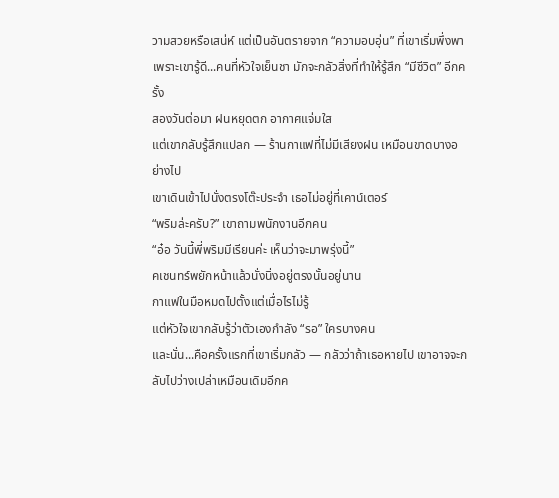วามสวยหรือเสน่ห์ แต่เป็นอันตรายจาก “ความอบอุ่น” ที่เขาเริ่มพึ่งพา
เพราะเขารู้ดี...คนที่หัวใจเย็นชา มักจะกลัวสิ่งที่ทำให้รู้สึก “มีชีวิต” อีกครั้ง
สองวันต่อมา ฝนหยุดตก อากาศแจ่มใส
แต่เขากลับรู้สึกแปลก — ร้านกาแฟที่ไม่มีเสียงฝน เหมือนขาดบางอย่างไป
เขาเดินเข้าไปนั่งตรงโต๊ะประจำ เธอไม่อยู่ที่เคาน์เตอร์
“พริมล่ะครับ?” เขาถามพนักงานอีกคน
“อ๋อ วันนี้พี่พริมมีเรียนค่ะ เห็นว่าจะมาพรุ่งนี้”
คเชนทร์พยักหน้าแล้วนั่งนิ่งอยู่ตรงนั้นอยู่นาน
กาแฟในมือหมดไปตั้งแต่เมื่อไรไม่รู้
แต่หัวใจเขากลับรู้ว่าตัวเองกำลัง “รอ” ใครบางคน
และนั่น...คือครั้งแรกที่เขาเริ่มกลัว — กลัวว่าถ้าเธอหายไป เขาอาจจะกลับไปว่างเปล่าเหมือนเดิมอีกค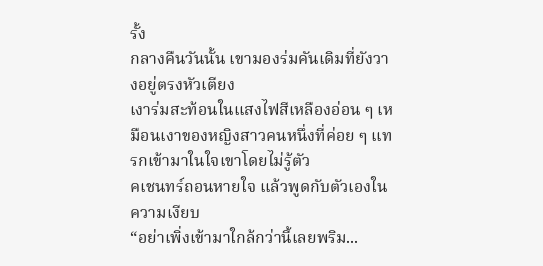รั้ง
กลางคืนวันนั้น เขามองร่มคันเดิมที่ยังวางอยู่ตรงหัวเตียง
เงาร่มสะท้อนในแสงไฟสีเหลืองอ่อน ๆ เหมือนเงาของหญิงสาวคนหนึ่งที่ค่อย ๆ แทรกเข้ามาในใจเขาโดยไม่รู้ตัว
คเชนทร์ถอนหายใจ แล้วพูดกับตัวเองในความเงียบ
“อย่าเพิ่งเข้ามาใกล้กว่านี้เลยพริม...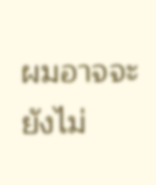ผมอาจจะยังไม่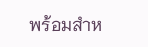พร้อมสำห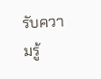รับความรู้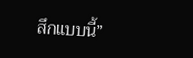สึกแบบนี้”